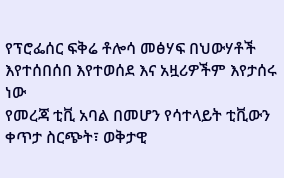የፕሮፌሰር ፍቅሬ ቶሎሳ መፅሃፍ በህውሃቶች እየተሰበሰበ እየተወሰደ እና አዟሪዎችም እየታሰሩ ነው
የመረጃ ቲቪ አባል በመሆን የሳተላይት ቲቪውን ቀጥታ ስርጭት፣ ወቅታዊ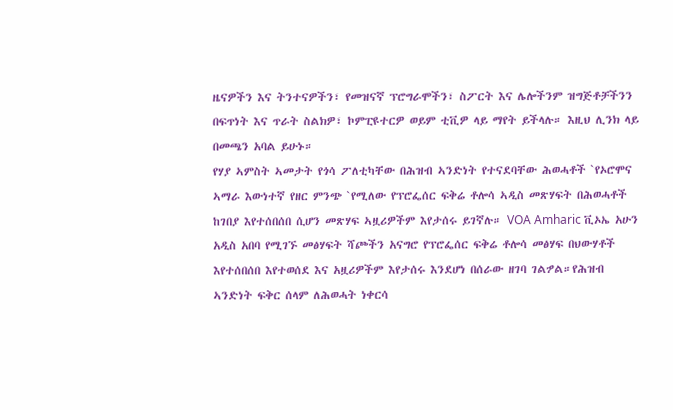ዜናዎችን እና ትንተናዎችን፣ የመዝናኛ ፕሮግራሞችን፣ ስፖርት እና ሌሎችንም ዝግጅቶቻችንን በፍጥነት እና ጥራት ስልክዎ፣ ኮምፒዩተርዎ ወይም ቲቪዎ ላይ ማየት ይችላሉ። እዚህ ሊንክ ላይ በመጫን አባል ይሁኑ።
የሃያ ኣምስት ኣመታት የጎሳ ፖለቲካቸው በሕዝብ ኣንድነት የተናደባቸው ሕወሓቶች `የኦሮሞና ኣማራ እውነተኛ የዘር ምንጭ `የሚለው የፕሮፌሰር ፍቅሬ ቶሎሳ ኣዲስ መጽሃፍት በሕወሓቶች ከገበያ እየተሰበሰበ ሲሆን መጽሃፍ ኣዟሪዎችም እየታሰሩ ይገኛሉ። VOA Amharic ቪኦኤ አሁን አዲስ አበባ የሚገኙ መፅሃፍት ሻጮችን አናግሮ የፕሮፌሰር ፍቅሬ ቶሎሳ መፅሃፍ በህውሃቶች እየተሰበሰበ እየተወሰደ እና አዟሪዎችም እየታሰሩ እንደሆነ በሰራው ዘገባ ገልፇል።የሕዝብ ኣንድነት ፍቅር ሰላም ለሕወሓት ነቀርሳ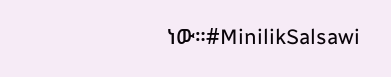ነው።#MinilikSalsawi